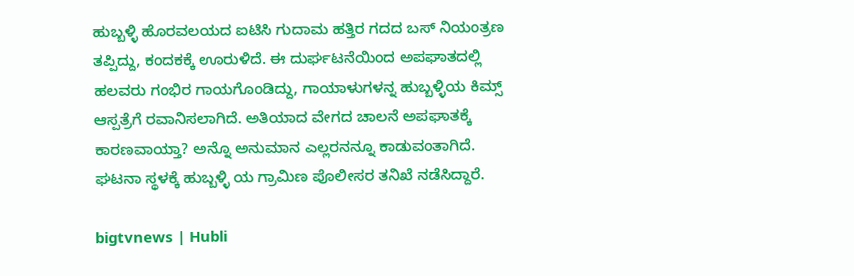ಹುಬ್ಬಳ್ಳಿ ಹೊರವಲಯದ ಐಟಿಸಿ ಗುದಾಮ ಹತ್ತಿರ ಗದದ ಬಸ್ ನಿಯಂತ್ರಣ ತಪ್ಪಿದ್ದು, ಕಂದಕಕ್ಕೆ ಊರುಳಿದೆ. ಈ ದುರ್ಘಟನೆಯಿಂದ ಅಪಘಾತದಲ್ಲಿ ಹಲವರು ಗಂಭಿರ ಗಾಯಗೊಂಡಿದ್ದು, ಗಾಯಾಳುಗಳನ್ನ ಹುಬ್ಬಳ್ಳಿಯ ಕಿಮ್ಸ್ ಆಸ್ಪತ್ರೆಗೆ ರವಾನಿಸಲಾಗಿದೆ. ಅತಿಯಾದ ವೇಗದ ಚಾಲನೆ ಅಪಘಾತಕ್ಕೆ ಕಾರಣವಾಯ್ತಾ? ಅನ್ನೊ ಅನುಮಾನ ಎಲ್ಲರನನ್ನೂ ಕಾಡುವಂತಾಗಿದೆ. ಘಟನಾ ಸ್ಥಳಕ್ಕೆ ಹುಬ್ಬಳ್ಳಿ ಯ ಗ್ರಾಮಿಣ ಪೊಲೀಸರ ತನಿಖೆ ನಡೆಸಿದ್ದಾರೆ.

bigtvnews | Hubli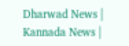Dharwad News | Kannada News |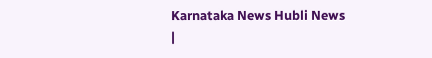Karnataka News Hubli News |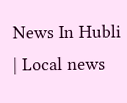News In Hubli | Local news